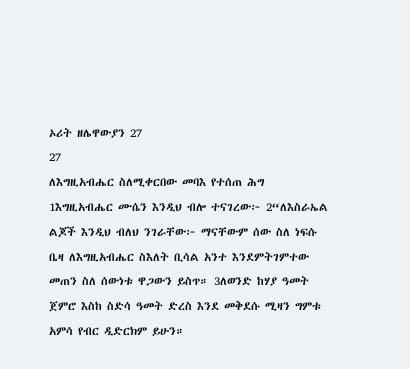ኦሪት ዘሌዋውያን 27
27
ለእግዚአብሔር ስለሚቀርበው መባእ የተሰጠ ሕግ
1እግዚአብሔር ሙሴን እንዲህ ብሎ ተናገረው፦ 2“ለእስራኤል ልጆች እንዲህ ብለህ ንገራቸው፦ ማናቸውም ሰው ስለ ነፍሱ ቤዛ ለእግዚአብሔር ስእለት ቢሳል አንተ እንደምትገምተው መጠን ስለ ሰውነቱ ዋጋውን ይስጥ። 3ለወንድ ከሃያ ዓመት ጀምሮ እስከ ስድሳ ዓመት ድረስ እንደ መቅደሱ ሚዛን ግምቱ አምሳ የብር ዲድርክም ይሁን።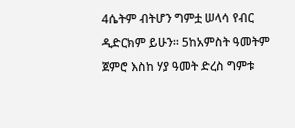4ሴትም ብትሆን ግምቷ ሠላሳ የብር ዲድርክም ይሁን። 5ከአምስት ዓመትም ጀምሮ እስከ ሃያ ዓመት ድረስ ግምቱ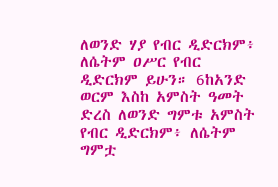ለወንድ ሃያ የብር ዲድርክም፥ ለሴትም ዐሥር የብር ዲድርክም ይሁን። 6ከአንድ ወርም እስከ አምስት ዓመት ድረስ ለወንድ ግምቱ አምስት የብር ዲድርክም፥ ለሴትም ግምቷ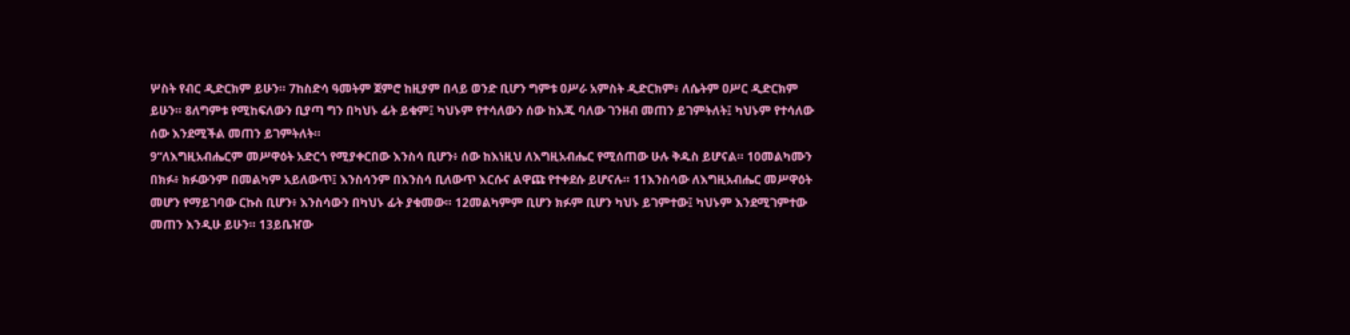ሦስት የብር ዲድርክም ይሁን። 7ከስድሳ ዓመትም ጀምሮ ከዚያም በላይ ወንድ ቢሆን ግምቱ ዐሥራ አምስት ዲድርክም፥ ለሴትም ዐሥር ዲድርክም ይሁን። 8ለግምቱ የሚከፍለውን ቢያጣ ግን በካህኑ ፊት ይቁም፤ ካህኑም የተሳለውን ሰው ከእጁ ባለው ገንዘብ መጠን ይገምትለት፤ ካህኑም የተሳለው ሰው እንደሚችል መጠን ይገምትለት።
9“ለእግዚአብሔርም መሥዋዕት አድርጎ የሚያቀርበው እንስሳ ቢሆን፥ ሰው ከእነዚህ ለእግዚአብሔር የሚሰጠው ሁሉ ቅዱስ ይሆናል። 10መልካሙን በክፉ፥ ክፉውንም በመልካም አይለውጥ፤ እንስሳንም በእንስሳ ቢለውጥ እርሱና ልዋጩ የተቀደሱ ይሆናሉ። 11እንስሳው ለእግዚአብሔር መሥዋዕት መሆን የማይገባው ርኩስ ቢሆን፥ እንስሳውን በካህኑ ፊት ያቁመው። 12መልካምም ቢሆን ክፉም ቢሆን ካህኑ ይገምተው፤ ካህኑም እንደሚገምተው መጠን እንዲሁ ይሁን። 13ይቤዠው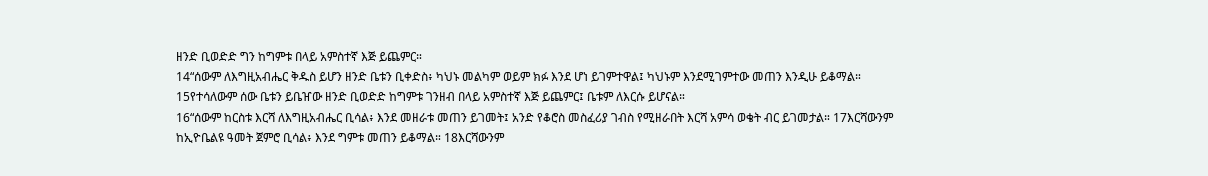ዘንድ ቢወድድ ግን ከግምቱ በላይ አምስተኛ እጅ ይጨምር።
14“ሰውም ለእግዚአብሔር ቅዱስ ይሆን ዘንድ ቤቱን ቢቀድስ፥ ካህኑ መልካም ወይም ክፉ እንደ ሆነ ይገምተዋል፤ ካህኑም እንደሚገምተው መጠን እንዲሁ ይቆማል። 15የተሳለውም ሰው ቤቱን ይቤዠው ዘንድ ቢወድድ ከግምቱ ገንዘብ በላይ አምስተኛ እጅ ይጨምር፤ ቤቱም ለእርሱ ይሆናል።
16“ሰውም ከርስቱ እርሻ ለእግዚአብሔር ቢሳል፥ እንደ መዘራቱ መጠን ይገመት፤ አንድ የቆሮስ መስፈሪያ ገብስ የሚዘራበት እርሻ አምሳ ወቄት ብር ይገመታል። 17እርሻውንም ከኢዮቤልዩ ዓመት ጀምሮ ቢሳል፥ እንደ ግምቱ መጠን ይቆማል። 18እርሻውንም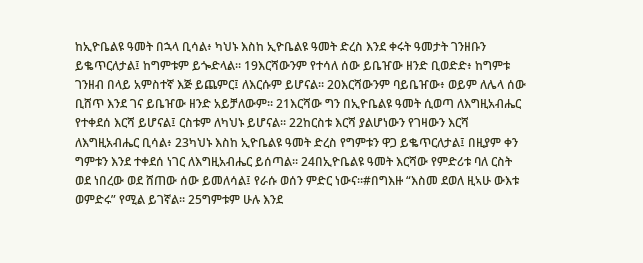ከኢዮቤልዩ ዓመት በኋላ ቢሳል፥ ካህኑ እስከ ኢዮቤልዩ ዓመት ድረስ እንደ ቀሩት ዓመታት ገንዘቡን ይቈጥርለታል፤ ከግምቱም ይጐድላል። 19እርሻውንም የተሳለ ሰው ይቤዠው ዘንድ ቢወድድ፥ ከግምቱ ገንዘብ በላይ አምስተኛ እጅ ይጨምር፤ ለእርሱም ይሆናል። 20እርሻውንም ባይቤዠው፥ ወይም ለሌላ ሰው ቢሸጥ እንደ ገና ይቤዠው ዘንድ አይቻለውም። 21እርሻው ግን በኢዮቤልዩ ዓመት ሲወጣ ለእግዚአብሔር የተቀደሰ እርሻ ይሆናል፤ ርስቱም ለካህኑ ይሆናል። 22ከርስቱ እርሻ ያልሆነውን የገዛውን እርሻ ለእግዚአብሔር ቢሳል፥ 23ካህኑ እስከ ኢዮቤልዩ ዓመት ድረስ የግምቱን ዋጋ ይቈጥርለታል፤ በዚያም ቀን ግምቱን እንደ ተቀደሰ ነገር ለእግዚአብሔር ይሰጣል። 24በኢዮቤልዩ ዓመት እርሻው የምድሪቱ ባለ ርስት ወደ ነበረው ወደ ሸጠው ሰው ይመለሳል፤ የራሱ ወሰን ምድር ነውና።#በግእዙ “እስመ ደወለ ዚኣሁ ውእቱ ወምድሩ” የሚል ይገኛል። 25ግምቱም ሁሉ እንደ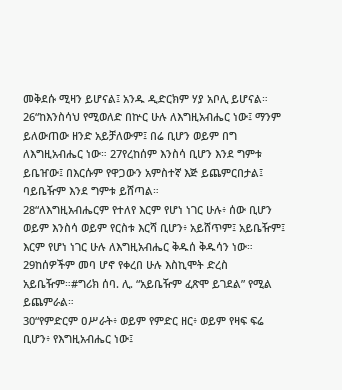መቅደሱ ሚዛን ይሆናል፤ አንዱ ዲድርክም ሃያ አቦሊ ይሆናል።
26“ከእንስሳህ የሚወለድ በኵር ሁሉ ለእግዚአብሔር ነው፤ ማንም ይለውጠው ዘንድ አይቻለውም፤ በሬ ቢሆን ወይም በግ ለእግዚአብሔር ነው። 27የረከሰም እንስሳ ቢሆን እንደ ግምቱ ይቤዠው፤ በእርሱም የዋጋውን አምስተኛ እጅ ይጨምርበታል፤ ባይቤዥም እንደ ግምቱ ይሸጣል።
28“ለእግዚአብሔርም የተለየ እርም የሆነ ነገር ሁሉ፥ ሰው ቢሆን ወይም እንስሳ ወይም የርስቱ እርሻ ቢሆን፥ አይሸጥም፤ አይቤዥም፤ እርም የሆነ ነገር ሁሉ ለእግዚአብሔር ቅዱሰ ቅዱሳን ነው። 29ከሰዎችም መባ ሆኖ የቀረበ ሁሉ እስኪሞት ድረስ አይቤዥም።#ግሪክ ሰባ. ሊ. “አይቤዥም ፈጽሞ ይገደል” የሚል ይጨምራል።
30“የምድርም ዐሥራት፥ ወይም የምድር ዘር፥ ወይም የዛፍ ፍሬ ቢሆን፥ የእግዚአብሔር ነው፤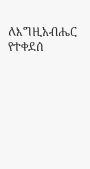ለእግዚአብሔር የተቀደሰ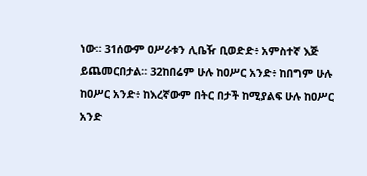ነው። 31ሰውም ዐሥራቱን ሊቤዥ ቢወድድ፥ አምስተኛ እጅ ይጨመርበታል። 32ከበሬም ሁሉ ከዐሥር አንድ፥ ከበግም ሁሉ ከዐሥር አንድ፥ ከእረኛውም በትር በታች ከሚያልፍ ሁሉ ከዐሥር አንድ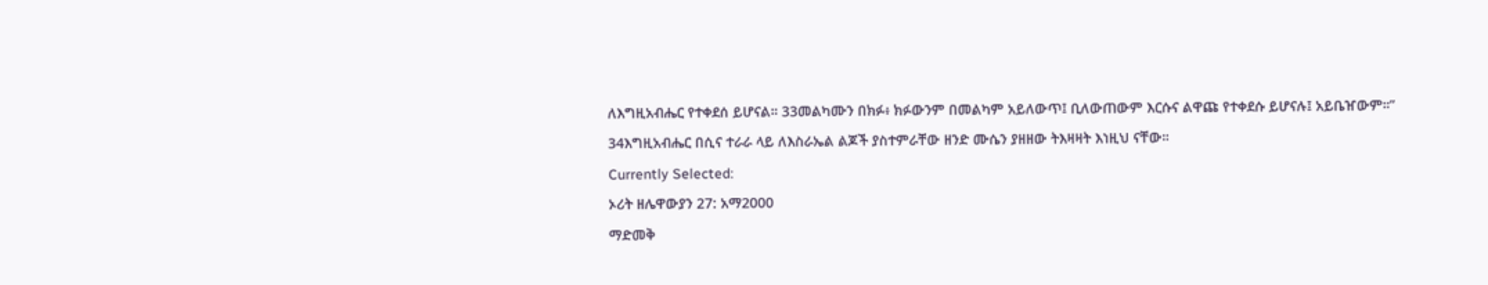ለእግዚአብሔር የተቀደሰ ይሆናል። 33መልካሙን በክፉ፥ ክፉውንም በመልካም አይለውጥ፤ ቢለውጠውም እርሱና ልዋጩ የተቀደሱ ይሆናሉ፤ አይቤዠውም።”
34እግዚአብሔር በሲና ተራራ ላይ ለእስራኤል ልጆች ያስተምራቸው ዘንድ ሙሴን ያዘዘው ትእዛዛት እነዚህ ናቸው።
Currently Selected:
ኦሪት ዘሌዋውያን 27: አማ2000
ማድመቅ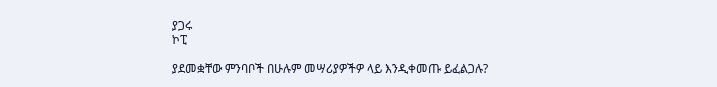ያጋሩ
ኮፒ

ያደመቋቸው ምንባቦች በሁሉም መሣሪያዎችዎ ላይ እንዲቀመጡ ይፈልጋሉ?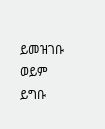ይመዝገቡ ወይም ይግቡ